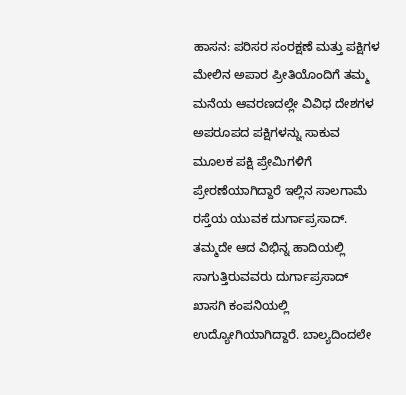ಹಾಸನ: ಪರಿಸರ ಸಂರಕ್ಷಣೆ ಮತ್ತು ಪಕ್ಷಿಗಳ ಮೇಲಿನ ಅಪಾರ ಪ್ರೀತಿಯೊಂದಿಗೆ ತಮ್ಮ ಮನೆಯ ಆವರಣದಲ್ಲೇ ವಿವಿಧ ದೇಶಗಳ ಅಪರೂಪದ ಪಕ್ಷಿಗಳನ್ನು ಸಾಕುವ ಮೂಲಕ ಪಕ್ಷಿ ಪ್ರೇಮಿಗಳಿಗೆ ಪ್ರೇರಣೆಯಾಗಿದ್ದಾರೆ ಇಲ್ಲಿನ ಸಾಲಗಾಮೆ ರಸ್ತೆಯ ಯುವಕ ದುರ್ಗಾಪ್ರಸಾದ್.
ತಮ್ಮದೇ ಆದ ವಿಭಿನ್ನ ಹಾದಿಯಲ್ಲಿ ಸಾಗುತ್ತಿರುವವರು ದುರ್ಗಾಪ್ರಸಾದ್ ಖಾಸಗಿ ಕಂಪನಿಯಲ್ಲಿ ಉದ್ಯೋಗಿಯಾಗಿದ್ದಾರೆ. ಬಾಲ್ಯದಿಂದಲೇ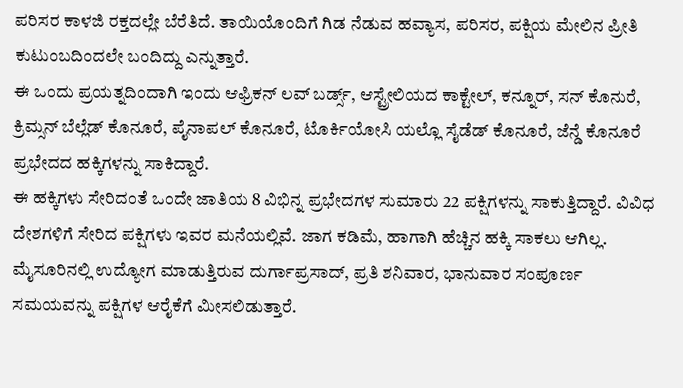ಪರಿಸರ ಕಾಳಜಿ ರಕ್ತದಲ್ಲೇ ಬೆರೆತಿದೆ. ತಾಯಿಯೊಂದಿಗೆ ಗಿಡ ನೆಡುವ ಹವ್ಯಾಸ, ಪರಿಸರ, ಪಕ್ಷಿಯ ಮೇಲಿನ ಪ್ರೀತಿ ಕುಟುಂಬದಿಂದಲೇ ಬಂದಿದ್ದು ಎನ್ನುತ್ತಾರೆ.
ಈ ಒಂದು ಪ್ರಯತ್ನದಿಂದಾಗಿ ಇಂದು ಆಫ್ರಿಕನ್ ಲವ್ ಬರ್ಡ್ಸ್, ಆಸ್ಟ್ರೇಲಿಯದ ಕಾಕ್ಟೇಲ್, ಕನ್ನೂರ್, ಸನ್ ಕೊನುರೆ, ಕ್ರಿಮ್ಸನ್ ಬೆಲ್ಲೆಡ್ ಕೊನೂರೆ, ಪೈನಾಪಲ್ ಕೊನೂರೆ, ಟೊರ್ಕಿಯೋಸಿ ಯಲ್ಲೊ ಸೈಡೆಡ್ ಕೊನೂರೆ, ಜೆನ್ಡೆ ಕೊನೂರೆ ಪ್ರಭೇದದ ಹಕ್ಕಿಗಳನ್ನು ಸಾಕಿದ್ದಾರೆ.
ಈ ಹಕ್ಕಿಗಳು ಸೇರಿದಂತೆ ಒಂದೇ ಜಾತಿಯ 8 ವಿಭಿನ್ನ ಪ್ರಭೇದಗಳ ಸುಮಾರು 22 ಪಕ್ಷಿಗಳನ್ನು ಸಾಕುತ್ತಿದ್ದಾರೆ. ವಿವಿಧ ದೇಶಗಳಿಗೆ ಸೇರಿದ ಪಕ್ಷಿಗಳು ಇವರ ಮನೆಯಲ್ಲಿವೆ. ಜಾಗ ಕಡಿಮೆ, ಹಾಗಾಗಿ ಹೆಚ್ಚಿನ ಹಕ್ಕಿ ಸಾಕಲು ಆಗಿಲ್ಲ.
ಮೈಸೂರಿನಲ್ಲಿ ಉದ್ಯೋಗ ಮಾಡುತ್ತಿರುವ ದುರ್ಗಾಪ್ರಸಾದ್, ಪ್ರತಿ ಶನಿವಾರ, ಭಾನುವಾರ ಸಂಪೂರ್ಣ ಸಮಯವನ್ನು ಪಕ್ಷಿಗಳ ಆರೈಕೆಗೆ ಮೀಸಲಿಡುತ್ತಾರೆ.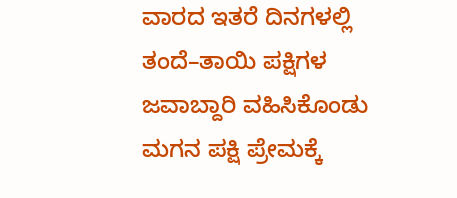ವಾರದ ಇತರೆ ದಿನಗಳಲ್ಲಿ ತಂದೆ–ತಾಯಿ ಪಕ್ಷಿಗಳ ಜವಾಬ್ದಾರಿ ವಹಿಸಿಕೊಂಡು ಮಗನ ಪಕ್ಷಿ ಪ್ರೇಮಕ್ಕೆ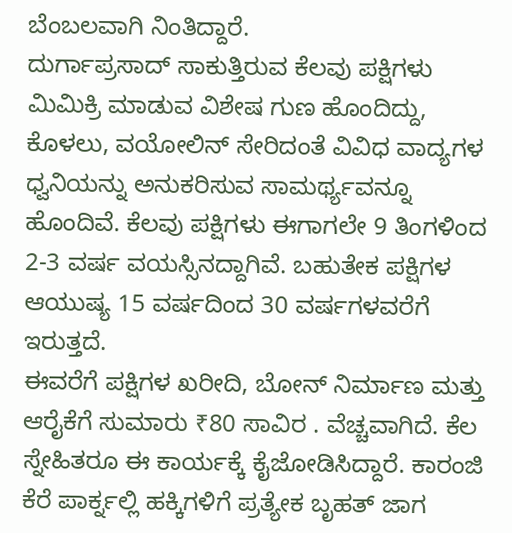ಬೆಂಬಲವಾಗಿ ನಿಂತಿದ್ದಾರೆ.
ದುರ್ಗಾಪ್ರಸಾದ್ ಸಾಕುತ್ತಿರುವ ಕೆಲವು ಪಕ್ಷಿಗಳು ಮಿಮಿಕ್ರಿ ಮಾಡುವ ವಿಶೇಷ ಗುಣ ಹೊಂದಿದ್ದು, ಕೊಳಲು, ವಯೋಲಿನ್ ಸೇರಿದಂತೆ ವಿವಿಧ ವಾದ್ಯಗಳ ಧ್ವನಿಯನ್ನು ಅನುಕರಿಸುವ ಸಾಮರ್ಥ್ಯವನ್ನೂ ಹೊಂದಿವೆ. ಕೆಲವು ಪಕ್ಷಿಗಳು ಈಗಾಗಲೇ 9 ತಿಂಗಳಿಂದ 2-3 ವರ್ಷ ವಯಸ್ಸಿನದ್ದಾಗಿವೆ. ಬಹುತೇಕ ಪಕ್ಷಿಗಳ ಆಯುಷ್ಯ 15 ವರ್ಷದಿಂದ 30 ವರ್ಷಗಳವರೆಗೆ ಇರುತ್ತದೆ.
ಈವರೆಗೆ ಪಕ್ಷಿಗಳ ಖರೀದಿ, ಬೋನ್ ನಿರ್ಮಾಣ ಮತ್ತು ಆರೈಕೆಗೆ ಸುಮಾರು ₹80 ಸಾವಿರ . ವೆಚ್ಚವಾಗಿದೆ. ಕೆಲ ಸ್ನೇಹಿತರೂ ಈ ಕಾರ್ಯಕ್ಕೆ ಕೈಜೋಡಿಸಿದ್ದಾರೆ. ಕಾರಂಜಿ ಕೆರೆ ಪಾರ್ಕ್ನಲ್ಲಿ ಹಕ್ಕಿಗಳಿಗೆ ಪ್ರತ್ಯೇಕ ಬೃಹತ್ ಜಾಗ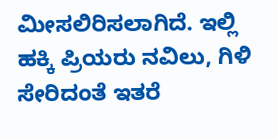ಮೀಸಲಿರಿಸಲಾಗಿದೆ. ಇಲ್ಲಿ ಹಕ್ಕಿ ಪ್ರಿಯರು ನವಿಲು, ಗಿಳಿ ಸೇರಿದಂತೆ ಇತರೆ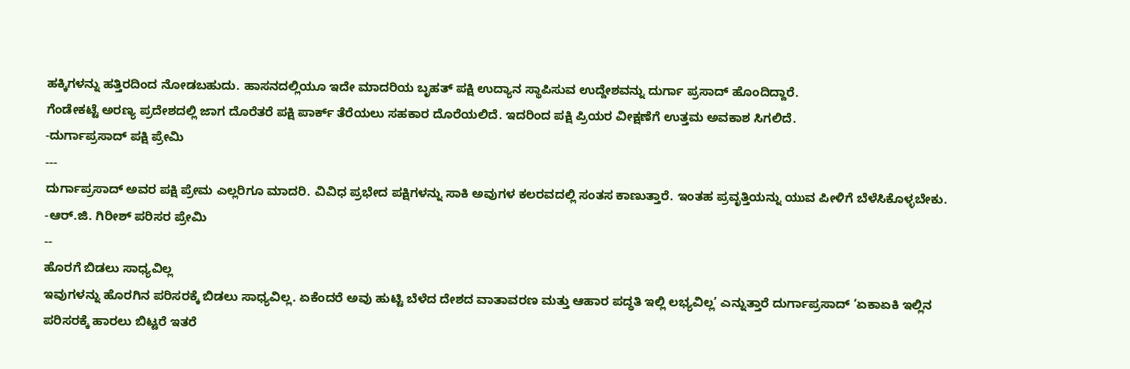ಹಕ್ಕಿಗಳನ್ನು ಹತ್ತಿರದಿಂದ ನೋಡಬಹುದು. ಹಾಸನದಲ್ಲಿಯೂ ಇದೇ ಮಾದರಿಯ ಬೃಹತ್ ಪಕ್ಷಿ ಉದ್ಯಾನ ಸ್ಥಾಪಿಸುವ ಉದ್ದೇಶವನ್ನು ದುರ್ಗಾ ಪ್ರಸಾದ್ ಹೊಂದಿದ್ದಾರೆ.
ಗೆಂಡೇಕಟ್ಟೆ ಅರಣ್ಯ ಪ್ರದೇಶದಲ್ಲಿ ಜಾಗ ದೊರೆತರೆ ಪಕ್ಷಿ ಪಾರ್ಕ್ ತೆರೆಯಲು ಸಹಕಾರ ದೊರೆಯಲಿದೆ. ಇದರಿಂದ ಪಕ್ಷಿ ಪ್ರಿಯರ ವೀಕ್ಷಣೆಗೆ ಉತ್ತಮ ಅವಕಾಶ ಸಿಗಲಿದೆ.
-ದುರ್ಗಾಪ್ರಸಾದ್ ಪಕ್ಷಿ ಪ್ರೇಮಿ
---
ದುರ್ಗಾಪ್ರಸಾದ್ ಅವರ ಪಕ್ಷಿ ಪ್ರೇಮ ಎಲ್ಲರಿಗೂ ಮಾದರಿ. ವಿವಿಧ ಪ್ರಭೇದ ಪಕ್ಷಿಗಳನ್ನು ಸಾಕಿ ಅವುಗಳ ಕಲರವದಲ್ಲಿ ಸಂತಸ ಕಾಣುತ್ತಾರೆ. ಇಂತಹ ಪ್ರವೃತ್ತಿಯನ್ನು ಯುವ ಪೀಳಿಗೆ ಬೆಳೆಸಿಕೊಳ್ಳಬೇಕು.
-ಆರ್.ಜಿ. ಗಿರೀಶ್ ಪರಿಸರ ಪ್ರೇಮಿ
--
ಹೊರಗೆ ಬಿಡಲು ಸಾಧ್ಯವಿಲ್ಲ
ಇವುಗಳನ್ನು ಹೊರಗಿನ ಪರಿಸರಕ್ಕೆ ಬಿಡಲು ಸಾಧ್ಯವಿಲ್ಲ. ಏಕೆಂದರೆ ಅವು ಹುಟ್ಟಿ ಬೆಳೆದ ದೇಶದ ವಾತಾವರಣ ಮತ್ತು ಆಹಾರ ಪದ್ಧತಿ ಇಲ್ಲಿ ಲಭ್ಯವಿಲ್ಲ’ ಎನ್ನುತ್ತಾರೆ ದುರ್ಗಾಪ್ರಸಾದ್ ‘ಏಕಾಏಕಿ ಇಲ್ಲಿನ ಪರಿಸರಕ್ಕೆ ಹಾರಲು ಬಿಟ್ಟರೆ ಇತರೆ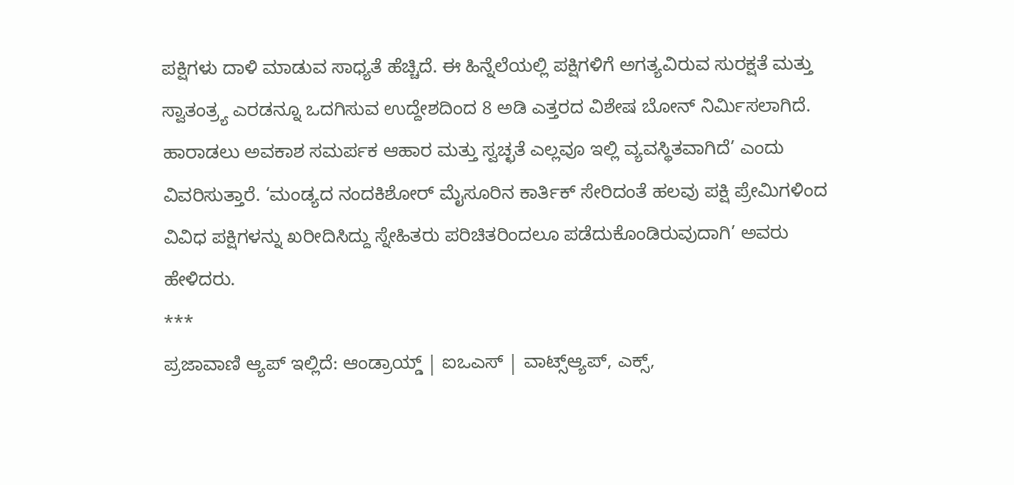ಪಕ್ಷಿಗಳು ದಾಳಿ ಮಾಡುವ ಸಾಧ್ಯತೆ ಹೆಚ್ಚಿದೆ. ಈ ಹಿನ್ನೆಲೆಯಲ್ಲಿ ಪಕ್ಷಿಗಳಿಗೆ ಅಗತ್ಯವಿರುವ ಸುರಕ್ಷತೆ ಮತ್ತು ಸ್ವಾತಂತ್ರ್ಯ ಎರಡನ್ನೂ ಒದಗಿಸುವ ಉದ್ದೇಶದಿಂದ 8 ಅಡಿ ಎತ್ತರದ ವಿಶೇಷ ಬೋನ್ ನಿರ್ಮಿಸಲಾಗಿದೆ. ಹಾರಾಡಲು ಅವಕಾಶ ಸಮರ್ಪಕ ಆಹಾರ ಮತ್ತು ಸ್ವಚ್ಛತೆ ಎಲ್ಲವೂ ಇಲ್ಲಿ ವ್ಯವಸ್ಥಿತವಾಗಿದೆ’ ಎಂದು ವಿವರಿಸುತ್ತಾರೆ. ‘ಮಂಡ್ಯದ ನಂದಕಿಶೋರ್ ಮೈಸೂರಿನ ಕಾರ್ತಿಕ್ ಸೇರಿದಂತೆ ಹಲವು ಪಕ್ಷಿ ಪ್ರೇಮಿಗಳಿಂದ ವಿವಿಧ ಪಕ್ಷಿಗಳನ್ನು ಖರೀದಿಸಿದ್ದು ಸ್ನೇಹಿತರು ಪರಿಚಿತರಿಂದಲೂ ಪಡೆದುಕೊಂಡಿರುವುದಾಗಿ’ ಅವರು ಹೇಳಿದರು.
***
ಪ್ರಜಾವಾಣಿ ಆ್ಯಪ್ ಇಲ್ಲಿದೆ: ಆಂಡ್ರಾಯ್ಡ್ | ಐಒಎಸ್ | ವಾಟ್ಸ್ಆ್ಯಪ್, ಎಕ್ಸ್,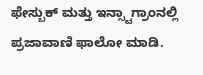ಫೇಸ್ಬುಕ್ ಮತ್ತು ಇನ್ಸ್ಟಾಗ್ರಾಂನಲ್ಲಿ ಪ್ರಜಾವಾಣಿ ಫಾಲೋ ಮಾಡಿ.